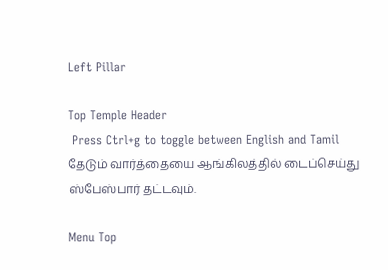Left Pillar

Top Temple Header
 Press Ctrl+g to toggle between English and Tamil
தேடும் வார்த்தையை ஆங்கிலத்தில் டைப்செய்து ஸ்பேஸ்பார் தட்டவும்.

Menu Top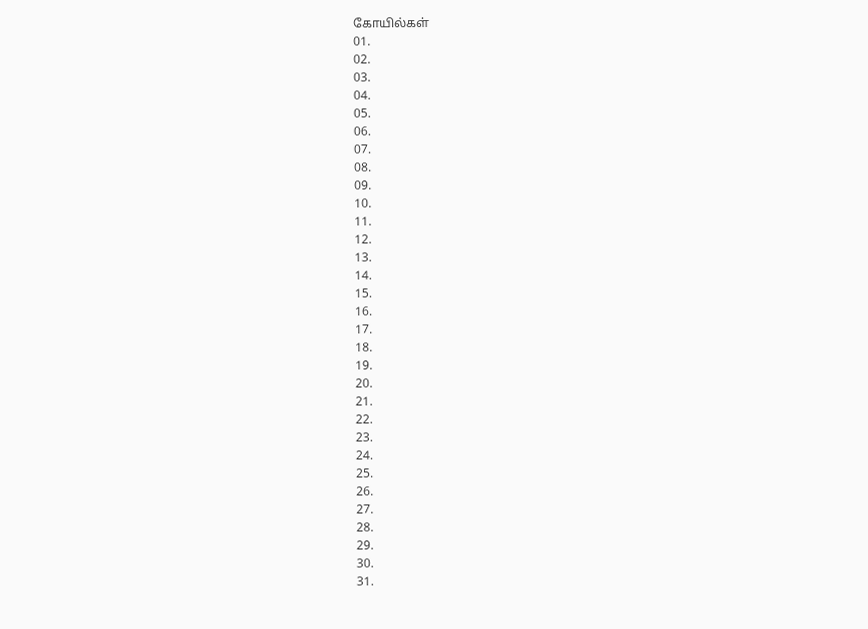கோயில்கள்
01.
02.
03.
04.
05.
06.
07.
08.
09.
10.
11.
12.
13.
14.
15.
16.
17.
18.
19.
20.
21.
22.
23.
24.
25.
26.
27.
28.
29.
30.
31.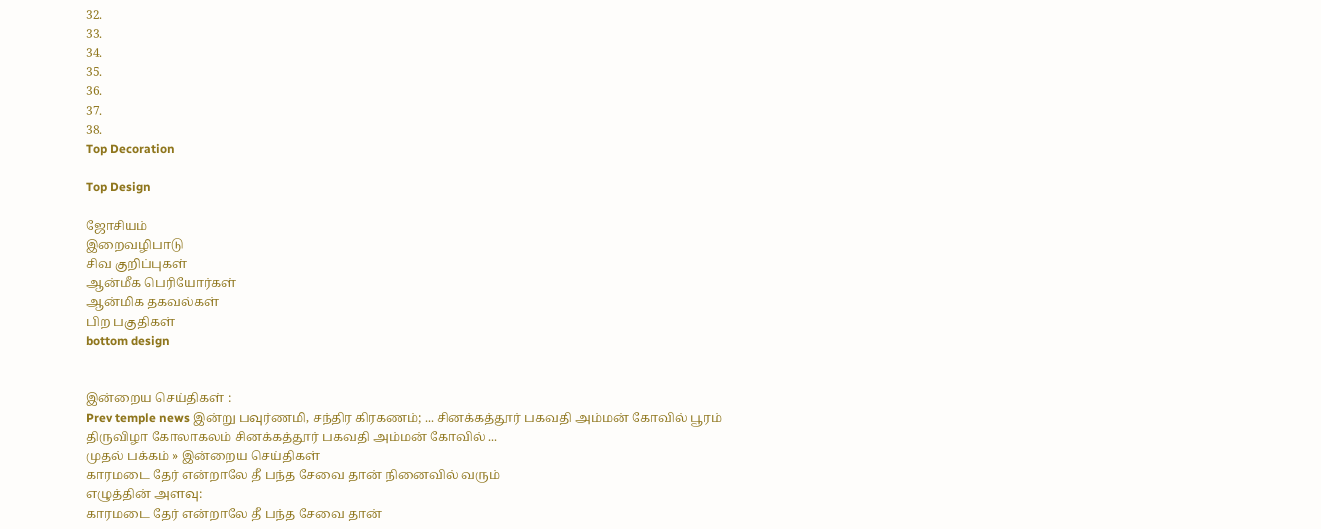32.
33.
34.
35.
36.
37.
38.
Top Decoration

Top Design

ஜோசியம்
இறைவழிபாடு
சிவ குறிப்புகள்
ஆன்மீக பெரியோர்கள்
ஆன்மிக தகவல்கள்
பிற பகுதிகள்
bottom design


இன்றைய செய்திகள் :
Prev temple news இன்று பவுர்ணமி, சந்திர கிரகணம்; ... சினக்கத்தூர் பகவதி அம்மன் கோவில் பூரம் திருவிழா கோலாகலம் சினக்கத்தூர் பகவதி அம்மன் கோவில் ...
முதல் பக்கம் » இன்றைய செய்திகள்
காரமடை தேர் என்றாலே தீ பந்த சேவை தான் நினைவில் வரும்
எழுத்தின் அளவு:
காரமடை தேர் என்றாலே தீ பந்த சேவை தான்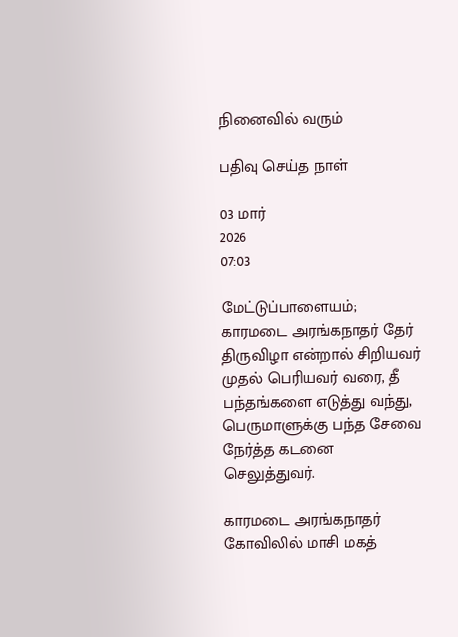நினைவில் வரும்

பதிவு செய்த நாள்

03 மார்
2026
07:03

மேட்டுப்பாளையம்; காரமடை அரங்கநாதர் தேர் திருவிழா என்றால் சிறியவர் முதல் பெரியவர் வரை, தீ பந்தங்களை எடுத்து வந்து, பெருமாளுக்கு பந்த சேவை நேர்த்த கடனை செலுத்துவர்.

காரமடை அரங்கநாதர் கோவிலில் மாசி மகத்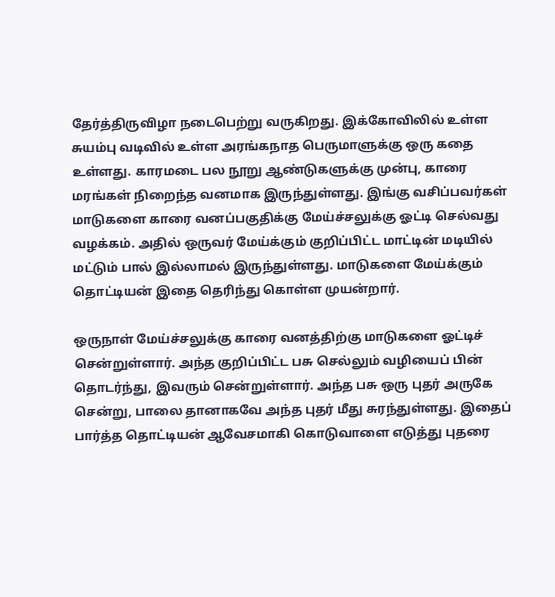தேர்த்திருவிழா நடைபெற்று வருகிறது. இக்கோவிலில் உள்ள சுயம்பு வடிவில் உள்ள அரங்கநாத பெருமாளுக்கு ஒரு கதை உள்ளது. காரமடை பல நூறு ஆண்டுகளுக்கு முன்பு, காரை மரங்கள் நிறைந்த வனமாக இருந்துள்ளது. இங்கு வசிப்பவர்கள் மாடுகளை காரை வனப்பகுதிக்கு மேய்ச்சலுக்கு ஓட்டி செல்வது வழக்கம். அதில் ஒருவர் மேய்க்கும் குறிப்பிட்ட மாட்டின் மடியில் மட்டும் பால் இல்லாமல் இருந்துள்ளது. மாடுகளை மேய்க்கும் தொட்டியன் இதை தெரிந்து கொள்ள முயன்றார்.

ஒருநாள் மேய்ச்சலுக்கு காரை வனத்திற்கு மாடுகளை ஓட்டிச் சென்றுள்ளார். அந்த குறிப்பிட்ட பசு செல்லும் வழியைப் பின் தொடர்ந்து, இவரும் சென்றுள்ளார். அந்த பசு ஒரு புதர் அருகே சென்று, பாலை தானாகவே அந்த புதர் மீது சுரந்துள்ளது. இதைப் பார்த்த தொட்டியன் ஆவேசமாகி கொடுவாளை எடுத்து புதரை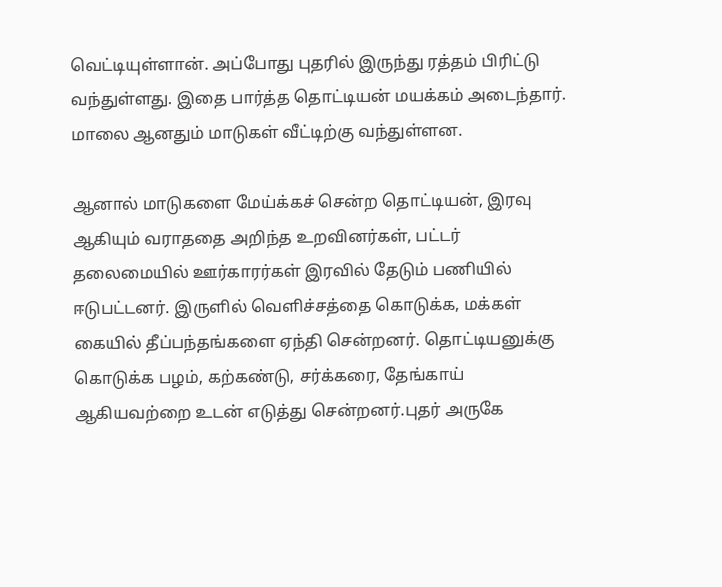வெட்டியுள்ளான். அப்போது புதரில் இருந்து ரத்தம் பிரிட்டு வந்துள்ளது. இதை பார்த்த தொட்டியன் மயக்கம் அடைந்தார். மாலை ஆனதும் மாடுகள் வீட்டிற்கு வந்துள்ளன.

ஆனால் மாடுகளை மேய்க்கச் சென்ற தொட்டியன், இரவு ஆகியும் வராததை அறிந்த உறவினர்கள், பட்டர் தலைமையில் ஊர்காரர்கள் இரவில் தேடும் பணியில் ஈடுபட்டனர். இருளில் வெளிச்சத்தை கொடுக்க, மக்கள் கையில் தீப்பந்தங்களை ஏந்தி சென்றனர். தொட்டியனுக்கு கொடுக்க பழம், கற்கண்டு, சர்க்கரை, தேங்காய் ஆகியவற்றை உடன் எடுத்து சென்றனர்.புதர் அருகே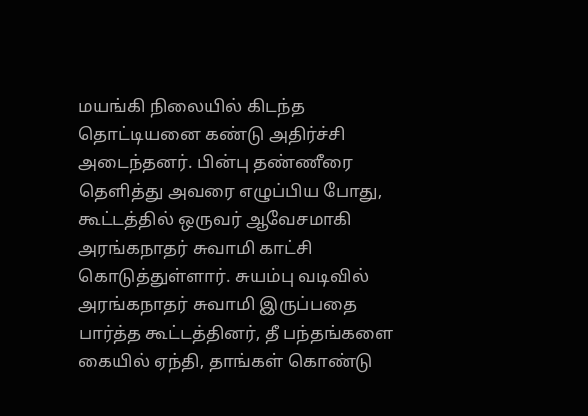மயங்கி நிலையில் கிடந்த தொட்டியனை கண்டு அதிர்ச்சி அடைந்தனர். பின்பு தண்ணீரை தெளித்து அவரை எழுப்பிய போது, கூட்டத்தில் ஒருவர் ஆவேசமாகி அரங்கநாதர் சுவாமி காட்சி கொடுத்துள்ளார். சுயம்பு வடிவில் அரங்கநாதர் சுவாமி இருப்பதை பார்த்த கூட்டத்தினர், தீ பந்தங்களை கையில் ஏந்தி, தாங்கள் கொண்டு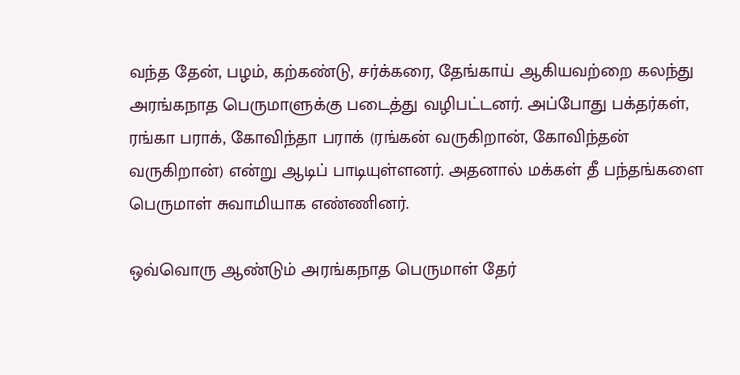வந்த தேன், பழம், கற்கண்டு, சர்க்கரை, தேங்காய் ஆகியவற்றை கலந்து அரங்கநாத பெருமாளுக்கு படைத்து வழிபட்டனர். அப்போது பக்தர்கள், ரங்கா பராக், கோவிந்தா பராக் (ரங்கன் வருகிறான், கோவிந்தன் வருகிறான்) என்று ஆடிப் பாடியுள்ளனர். அதனால் மக்கள் தீ பந்தங்களை பெருமாள் சுவாமியாக எண்ணினர்.

ஒவ்வொரு ஆண்டும் அரங்கநாத பெருமாள் தேர்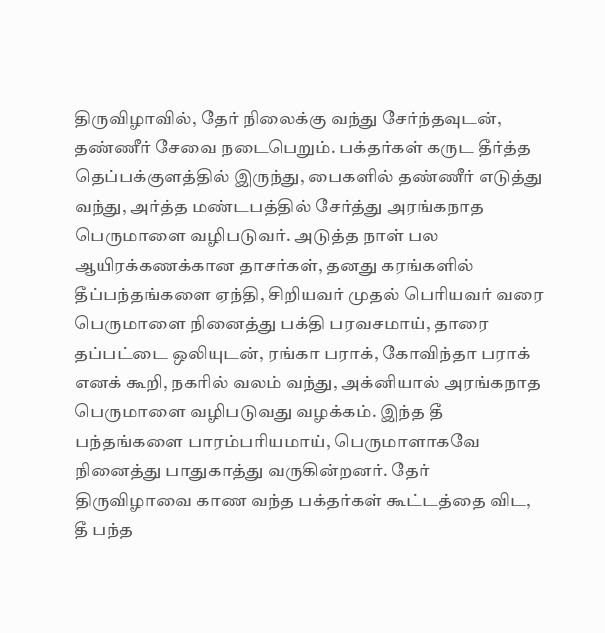திருவிழாவில், தேர் நிலைக்கு வந்து சேர்ந்தவுடன், தண்ணீர் சேவை நடைபெறும். பக்தர்கள் கருட தீர்த்த தெப்பக்குளத்தில் இருந்து, பைகளில் தண்ணீர் எடுத்து வந்து, அர்த்த மண்டபத்தில் சேர்த்து அரங்கநாத பெருமாளை வழிபடுவர். அடுத்த நாள் பல ஆயிரக்கணக்கான தாசர்கள், தனது கரங்களில் தீப்பந்தங்களை ஏந்தி, சிறியவர் முதல் பெரியவர் வரை பெருமாளை நினைத்து பக்தி பரவசமாய், தாரை தப்பட்டை ஒலியுடன், ரங்கா பராக், கோவிந்தா பராக் எனக் கூறி, நகரில் வலம் வந்து, அக்னியால் அரங்கநாத பெருமாளை வழிபடுவது வழக்கம். இந்த தீ பந்தங்களை பாரம்பரியமாய், பெருமாளாகவே நினைத்து பாதுகாத்து வருகின்றனர். தேர் திருவிழாவை காண வந்த பக்தர்கள் கூட்டத்தை விட, தீ பந்த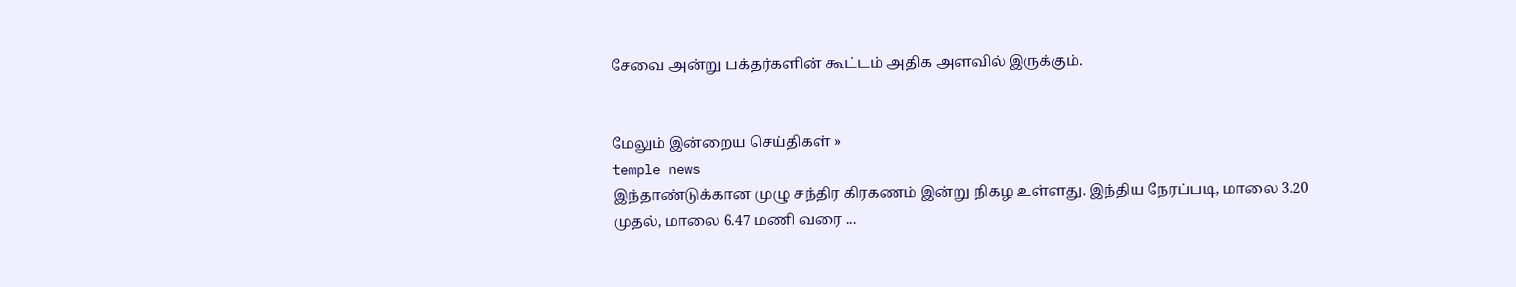சேவை அன்று பக்தர்களின் கூட்டம் அதிக அளவில் இருக்கும்.


மேலும் இன்றைய செய்திகள் »
temple news
இந்தாண்டுக்கான முழு சந்திர கிரகணம் இன்று நிகழ உள்ளது. இந்திய நேரப்படி, மாலை 3.20 முதல், மாலை 6.47 மணி வரை ...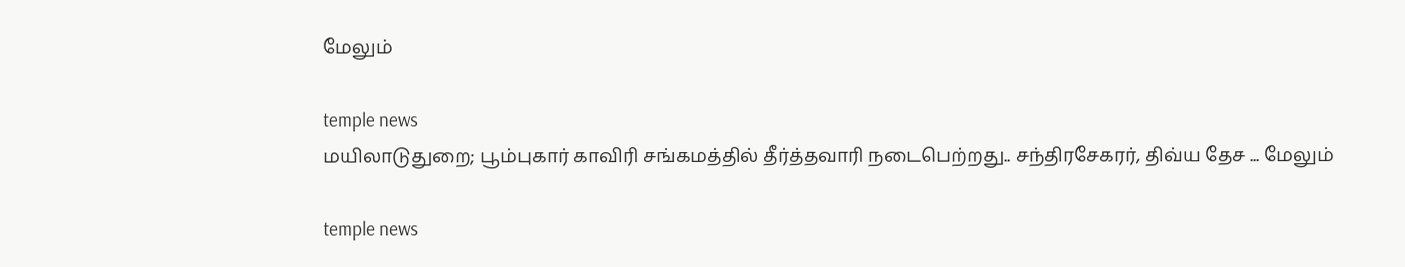மேலும்

temple news
மயிலாடுதுறை; பூம்புகார் காவிரி சங்கமத்தில் தீர்த்தவாரி நடைபெற்றது.. சந்திரசேகரர், திவ்ய தேச ... மேலும்

temple news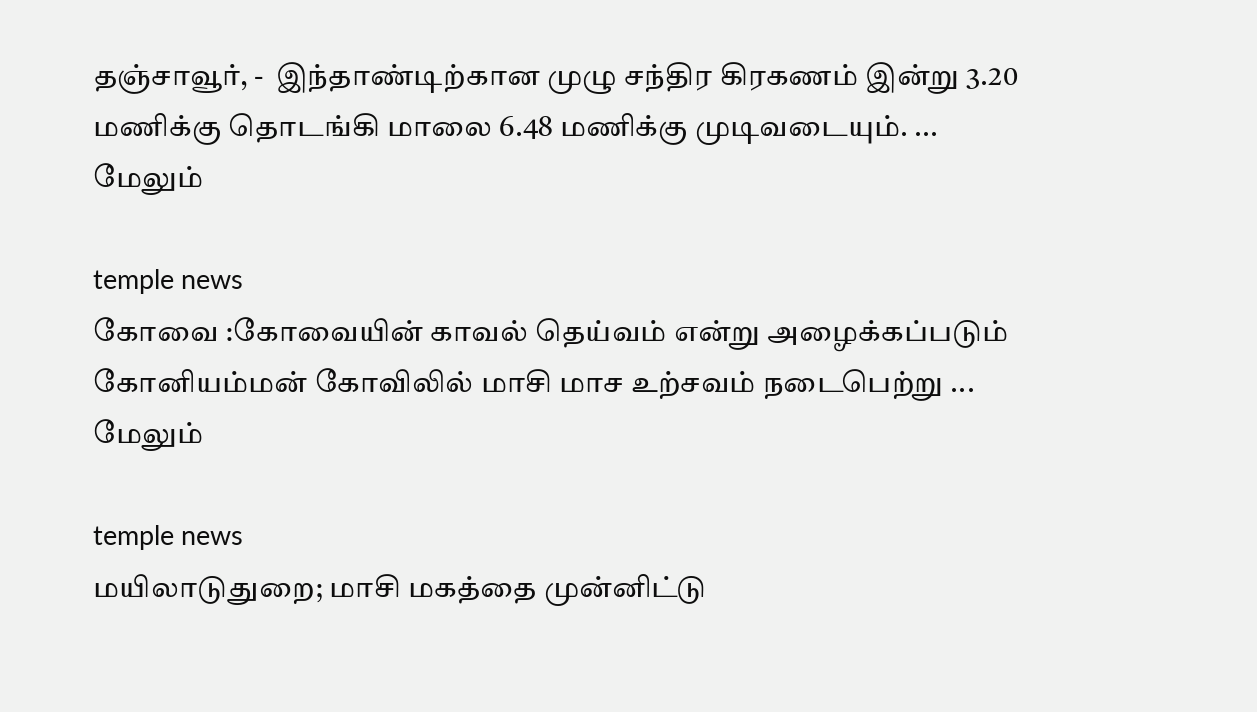தஞ்சாவூர், -  இந்தாண்டிற்கான முழு சந்திர கிரகணம் இன்று 3.20 மணிக்கு தொடங்கி மாலை 6.48 மணிக்கு முடிவடையும். ... மேலும்

temple news
கோவை :கோவையின் காவல் தெய்வம் என்று அழைக்கப்படும் கோனியம்மன் கோவிலில் மாசி மாச உற்சவம் நடைபெற்று ... மேலும்

temple news
மயிலாடுதுறை; மாசி மகத்தை முன்னிட்டு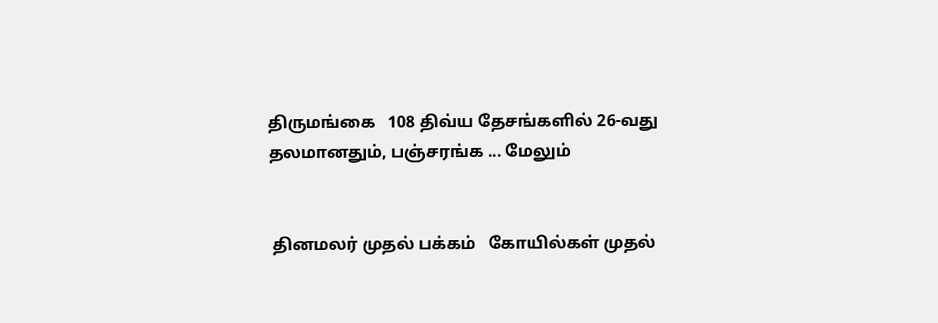திருமங்கை   108 திவ்ய தேசங்களில் 26-வது தலமானதும், பஞ்சரங்க ... மேலும்


 தினமலர் முதல் பக்கம்   கோயில்கள் முதல்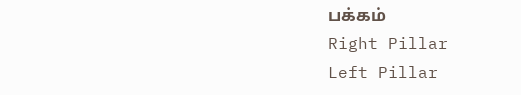பக்கம்
Right Pillar
Left Pillar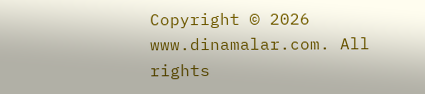Copyright © 2026 www.dinamalar.com. All rights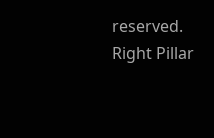reserved.
Right Pillar